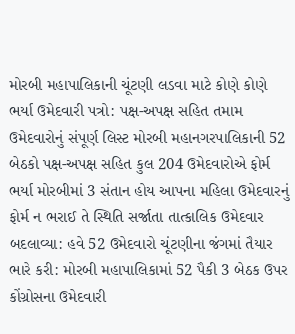મોરબી મહાપાલિકાની ચૂંટણી લડવા માટે કોણે કોણે ભર્યા ઉમેદવારી પત્રો: પક્ષ-અપક્ષ સહિત તમામ ઉમેદવારોનું સંપૂર્ણ લિસ્ટ મોરબી મહાનગરપાલિકાની 52 બેઠકો પક્ષ-અપક્ષ સહિત કુલ 204 ઉમેદવારોએ ફોર્મ ભર્યા મોરબીમાં 3 સંતાન હોય આપના મહિલા ઉમેદવારનું ફોર્મ ન ભરાઈ તે સ્થિતિ સર્જાતા તાત્કાલિક ઉમેદવાર બદલાવ્યા: હવે 52 ઉમેદવારો ચૂંટણીના જંગમાં તૈયાર ભારે કરી: મોરબી મહાપાલિકામાં 52 પૈકી 3 બેઠક ઉપર કોંગ્રોસના ઉમેદવારી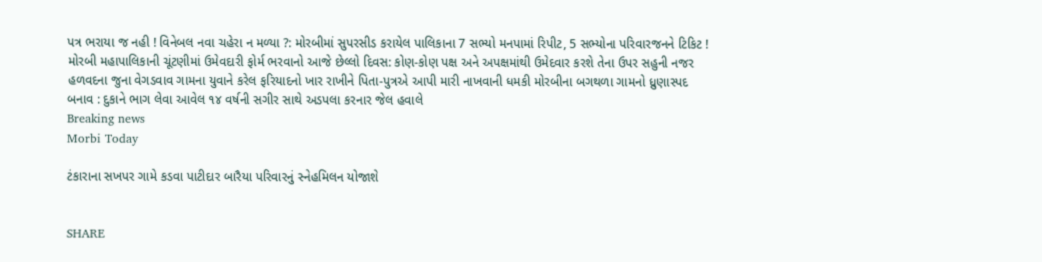પત્ર ભરાયા જ નહી ! વિનેબલ નવા ચહેરા ન મળ્યા ?: મોરબીમાં સુપરસીડ કરાયેલ પાલિકાના 7 સભ્યો મનપામાં રિપીટ, 5 સભ્યોના પરિવારજનને ટિકિટ ! મોરબી મહાપાલિકાની ચૂંટણીમાં ઉમેવદારી ફોર્મ ભરવાનો આજે છેલ્લો દિવસ: કોણ-કોણ પક્ષ અને અપક્ષમાંથી ઉમેદવાર કરશે તેના ઉપર સહુની નજર હળવદના જુના વેગડવાવ ગામના યુવાને કરેલ ફરિયાદનો ખાર રાખીને પિતા-પુત્રએ આપી મારી નાખવાની ધમકી મોરબીના બગથળા ગામનો ધ્રુણાસ્પદ બનાવ : દુકાને ભાગ લેવા આવેલ ૧૪ વર્ષની સગીર સાથે અડપલા કરનાર જેલ હવાલે
Breaking news
Morbi Today

ટંકારાના સખપર ગામે કડવા પાટીદાર બારૈયા પરિવારનું સ્નેહમિલન યોજાશે


SHARE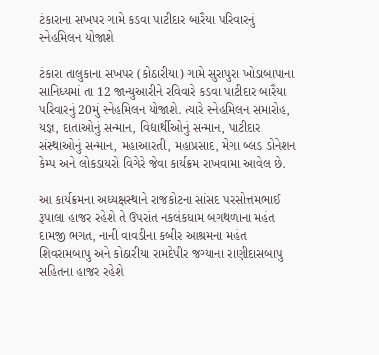ટંકારાના સખપર ગામે કડવા પાટીદાર બારૈયા પરિવારનું સ્નેહમિલન યોજાશે

ટંકારા તાલુકાના સખપર (કોઠારીયા) ગામે સુરાપુરા ખોડાબાપાના સાનિધ્યમાં તા 12 જાન્યુઆરીને રવિવારે કડવા પાટીદાર બારૈયા પરિવારનું 20મું સ્નેહમિલન યોજાશે. ત્યારે સ્નેહમિલન સમારોહ, યજ્ઞ, દાતાઓનું સન્માન, વિદ્યાર્થીઓનું સન્માન, પાટીદાર સંસ્થાઓનું સન્માન, મહાઆરતી, મહાપ્રસાદ, મેગા બ્લડ ડોનેશન કેમ્પ અને લોકડાયરો વિગેરે જેવા કાર્યક્રમ રાખવામા આવેલ છે.

આ કાર્યક્રમના અધ્યક્ષસ્થાને રાજકોટના સાંસદ પરસોત્તમભાઈ રૂપાલા હાજર રહેશે તે ઉપરાંત નકલંકધામ બગથળાના મહંત દામજી ભગત, નાની વાવડીના કબીર આશ્રમના મહંત શિવરામબાપુ અને કોઠારીયા રામદેપીર જગ્યાના રાણીદાસબાપુ સહિતના હાજર રહેશે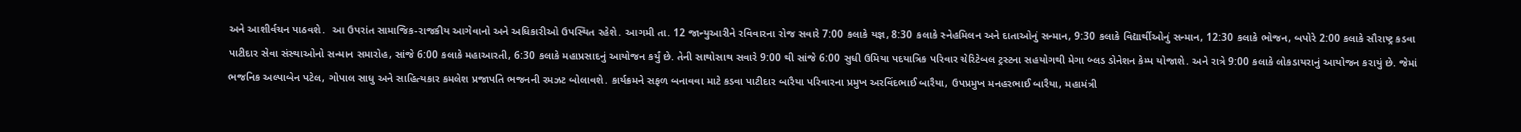અને આશીર્વચન પાઠવશે.  આ ઉપરાંત સામાજિક-રાજકીય આગેવાનો અને અધિકારીઓ ઉપસ્થિત રહેશે. આગમી તા. 12 જાન્યુઆરીને રવિવારના રોજ સવારે 7:00 કલાકે યજ્ઞ, 8:30 કલાકે સ્નેહમિલન અને દાતાઓનું સન્માન, 9:30 કલાકે વિદ્યાર્થીઓનું સન્માન, 12:30 કલાકે ભોજન, બપોરે 2:00 કલાકે સૌરાષ્ટ્ર કડવા પાટીદાર સેવા સંસ્થાઓનો સન્માન સમારોહ, સાંજે 6:00 કલાકે મહાઆરતી, 6:30 કલાકે મહાપ્રસાદનું આયોજન કર્યું છે. તેની સાથોસાથ સવારે 9:00 થી સાંજે 6:00 સુધી ઉમિયા પદયાત્રિક પરિવાર ચેરિટેબલ ટ્રસ્ટના સહયોગથી મેગા બ્લડ ડોનેશન કેમ્પ યોજાશે. અને રાત્રે 9:00 કલાકે લોકડાયરાનું આયોજન કરાયું છે. જેમાં ભજનિક અલ્પાબેન પટેલ, ગોપાલ સાધુ અને સાહિત્યકાર કમલેશ પ્રજાપતિ ભજનની રમઝટ બોલાવશે. કાર્યક્રમને સફળ બનાવવા માટે કડવા પાટીદાર બારૈયા પરિવારના પ્રમુખ અરવિંદભાઈ બારૈયા, ઉપપ્રમુખ મનહરભાઈ બારૈયા, મહામંત્રી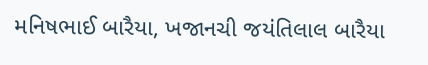મનિષભાઈ બારૈયા, ખજાનચી જયંતિલાલ બારૈયા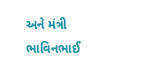અને મંત્રી ભાવિનભાઈ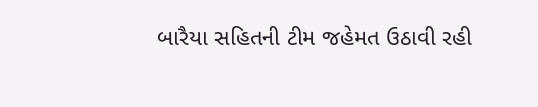બારૈયા સહિતની ટીમ જહેમત ઉઠાવી રહી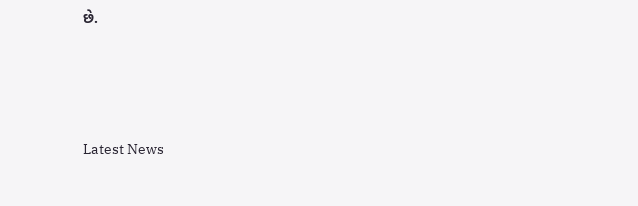છે.






Latest News